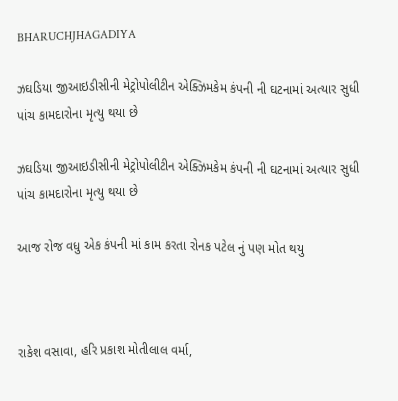BHARUCHJHAGADIYA

ઝઘડિયા જીઆઇડીસીની મેટ્રોપોલીટીન એક્ઝિમકેમ કંપની ની ઘટનામાં અત્યાર સુધી પાંચ કામદારોના મૃત્યુ થયા છે

ઝઘડિયા જીઆઇડીસીની મેટ્રોપોલીટીન એક્ઝિમકેમ કંપની ની ઘટનામાં અત્યાર સુધી પાંચ કામદારોના મૃત્યુ થયા છે

આજ રોજ વધુ એક કંપની માં કામ કરતા રોનક પટેલ નું પણ મોત થયુ



રાકેશ વસાવા, હરિ પ્રકાશ મોતીલાલ વર્મા,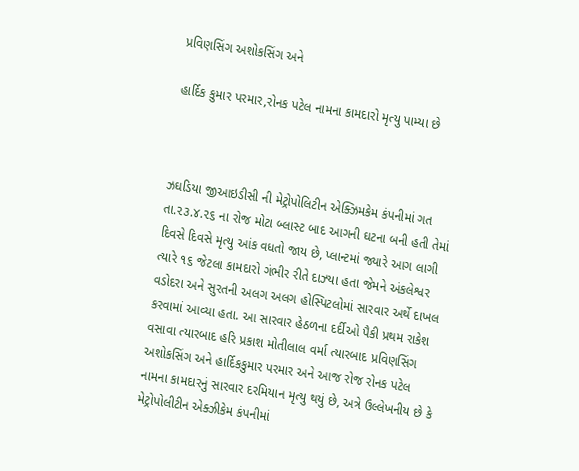પ્રવિણસિંગ અશોકસિંગ અને

હાર્દિક કુમાર પરમાર,રોનક પટેલ નામના કામદારો મૃત્યુ પામ્યા છે



ઝઘડિયા જીઆઇડીસી ની મેટ્રોપોલિટીન એક્ઝિમકેમ કંપનીમાં ગત તા.૨૩.૪.૨૬ ના રોજ મોટા બ્લાસ્ટ બાદ આગની ઘટના બની હતી તેમાં દિવસે દિવસે મૃત્યુ આંક વધતો જાય છે, પ્લાન્ટમાં જ્યારે આગ લાગી ત્યારે ૧૬ જેટલા કામદારો ગંભીર રીતે દાઝ્યા હતા જેમને અંકલેશ્વર વડોદરા અને સુરતની અલગ અલગ હોસ્પિટલોમાં સારવાર અર્થે દાખલ કરવામાં આવ્યા હતા. આ સારવાર હેઠળના દર્દીઓ પૈકી પ્રથમ રાકેશ વસાવા ત્યારબાદ હરિ પ્રકાશ મોતીલાલ વર્મા ત્યારબાદ પ્રવિણસિંગ અશોકસિંગ અને હાર્દિકકુમાર પરમાર અને આજ રોજ રોનક પટેલ નામના કામદારનું સારવાર દરમિયાન મૃત્યુ થયું છે, અત્રે ઉલ્લેખનીય છે કે મેટ્રોપોલીટીન એક્ઝીકેમ કંપનીમાં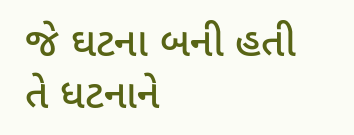જે ઘટના બની હતી તે ધટનાને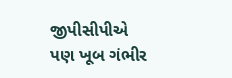જીપીસીપીએ પણ ખૂબ ગંભીર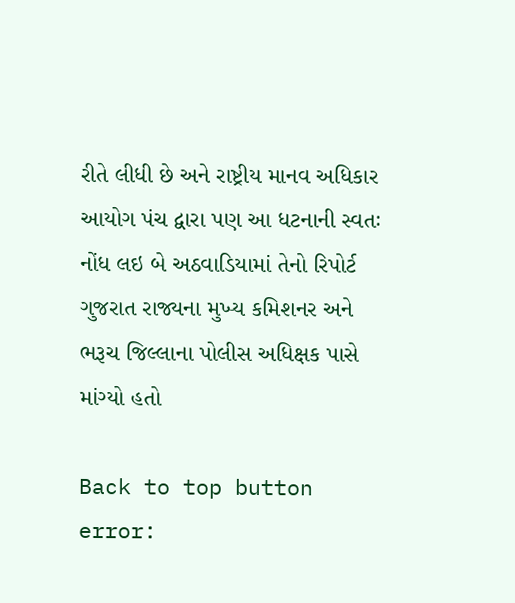રીતે લીધી છે અને રાષ્ટ્રીય માનવ અધિકાર આયોગ પંચ દ્વારા પણ આ ધટનાની સ્વતઃ નોંધ લઇ બે અઠવાડિયામાં તેનો રિપોર્ટ ગુજરાત રાજ્યના મુખ્ય કમિશનર અને ભરૂચ જિલ્લાના પોલીસ અધિક્ષક પાસે માંગ્યો હતો

Back to top button
error: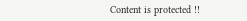Content is protected !!